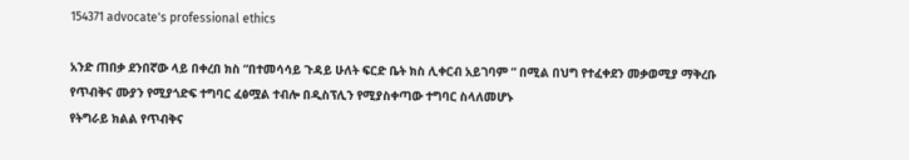154371 advocate's professional ethics

አንድ ጠበቃ ደንበኛው ላይ በቀረበ ክስ “በተመሳሳይ ጉዳይ ሁለት ፍርድ ቤት ክስ ሊቀርብ አይገባም ” በሚል በህግ የተፈቀደን መቃወሚያ ማቅረቡ የጥብቅና ሙያን የሚያጎድፍ ተግባር ፈፅሟል ተብሎ በዲስፕሊን የሚያስቀጣው ተግባር ስላለመሆኑ
የትግራይ ክልል የጥብቅና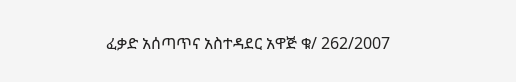ፈቃድ አሰጣጥና አስተዳደር አዋጅ ቁ/ 262/2007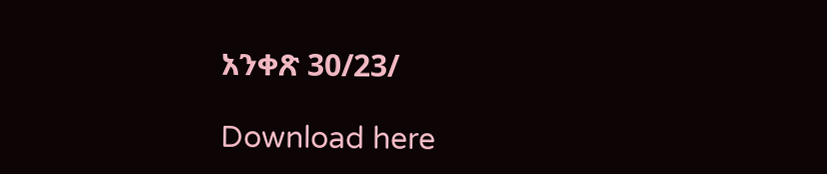አንቀጽ 30/23/

Download here